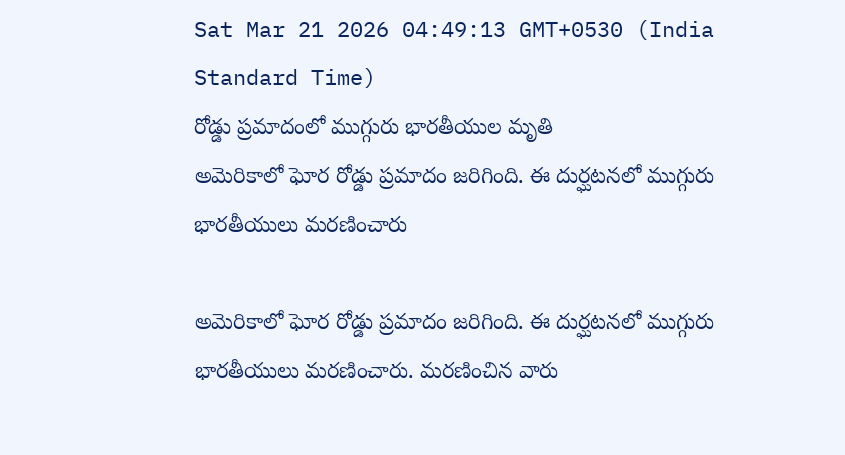Sat Mar 21 2026 04:49:13 GMT+0530 (India Standard Time)
రోడ్డు ప్రమాదంలో ముగ్గురు భారతీయుల మృతి
అమెరికాలో ఘోర రోడ్డు ప్రమాదం జరిగింది. ఈ దుర్ఘటనలో ముగ్గురు భారతీయులు మరణించారు

అమెరికాలో ఘోర రోడ్డు ప్రమాదం జరిగింది. ఈ దుర్ఘటనలో ముగ్గురు భారతీయులు మరణించారు. మరణించిన వారు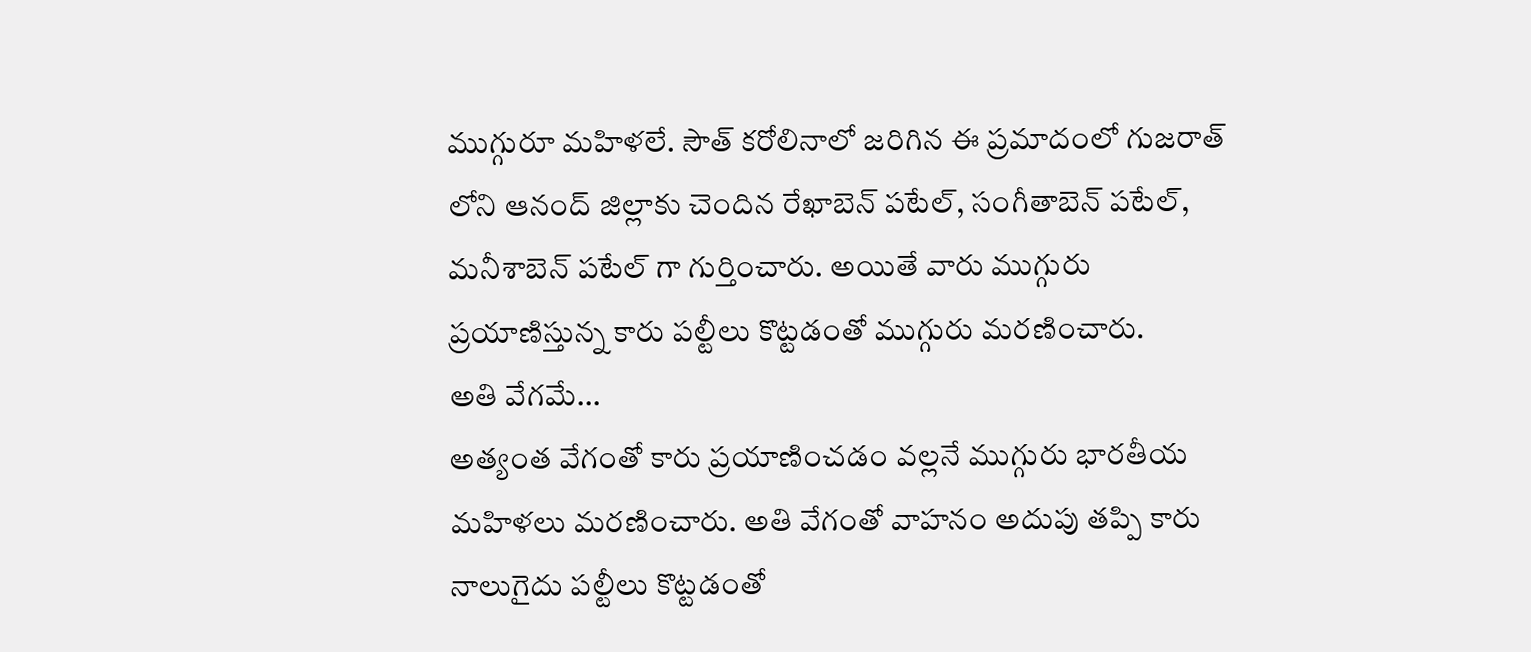ముగ్గురూ మహిళలే. సౌత్ కరోలినాలో జరిగిన ఈ ప్రమాదంలో గుజరాత్ లోని ఆనంద్ జిల్లాకు చెందిన రేఖాబెన్ పటేల్, సంగీతాబెన్ పటేల్, మనీశాబెన్ పటేల్ గా గుర్తించారు. అయితే వారు ముగ్గురు ప్రయాణిస్తున్న కారు పల్టీలు కొట్టడంతో ముగ్గురు మరణించారు.
అతి వేగమే...
అత్యంత వేగంతో కారు ప్రయాణించడం వల్లనే ముగ్గురు భారతీయ మహిళలు మరణించారు. అతి వేగంతో వాహనం అదుపు తప్పి కారు నాలుగైదు పల్టీలు కొట్టడంతో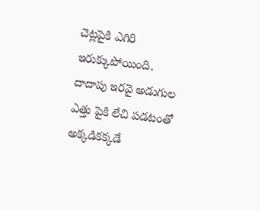చెట్లపైకి ఎగిరి ఇరుక్కుపోయింది. దాదాపు ఇరవై అడుగుల ఎత్తు పైకి లేచి పడటంతో అక్కడికక్కడే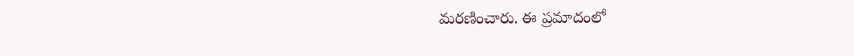మరణించారు. ఈ ప్రమాదంలో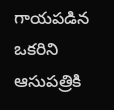గాయపడిన ఒకరిని ఆసుపత్రికి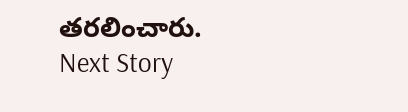తరలించారు.
Next Story